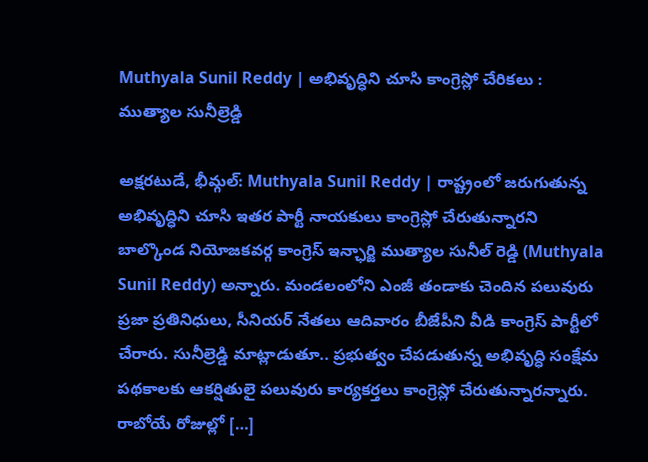Muthyala Sunil Reddy | అభివృద్ధిని చూసి కాంగ్రెస్లో చేరికలు : ముత్యాల సునీల్రెడ్డి

అక్షరటుడే, భీమ్గల్: Muthyala Sunil Reddy | రాష్ట్రంలో జరుగుతున్న అభివృద్ధిని చూసి ఇతర పార్టీ నాయకులు కాంగ్రెస్లో చేరుతున్నారని బాల్కొండ నియోజకవర్గ కాంగ్రెస్ ఇన్ఛార్జి ముత్యాల సునీల్ రెడ్డి (Muthyala Sunil Reddy) అన్నారు. మండలంలోని ఎంజీ తండాకు చెందిన పలువురు ప్రజా ప్రతినిధులు, సీనియర్ నేతలు ఆదివారం బీజేపీని వీడి కాంగ్రెస్ పార్టీలో చేరారు. సునీల్రెడ్డి మాట్లాడుతూ.. ప్రభుత్వం చేపడుతున్న అభివృద్ధి సంక్షేమ పథకాలకు ఆకర్షితులై పలువురు కార్యకర్తలు కాంగ్రెస్లో చేరుతున్నారన్నారు. రాబోయే రోజుల్లో […]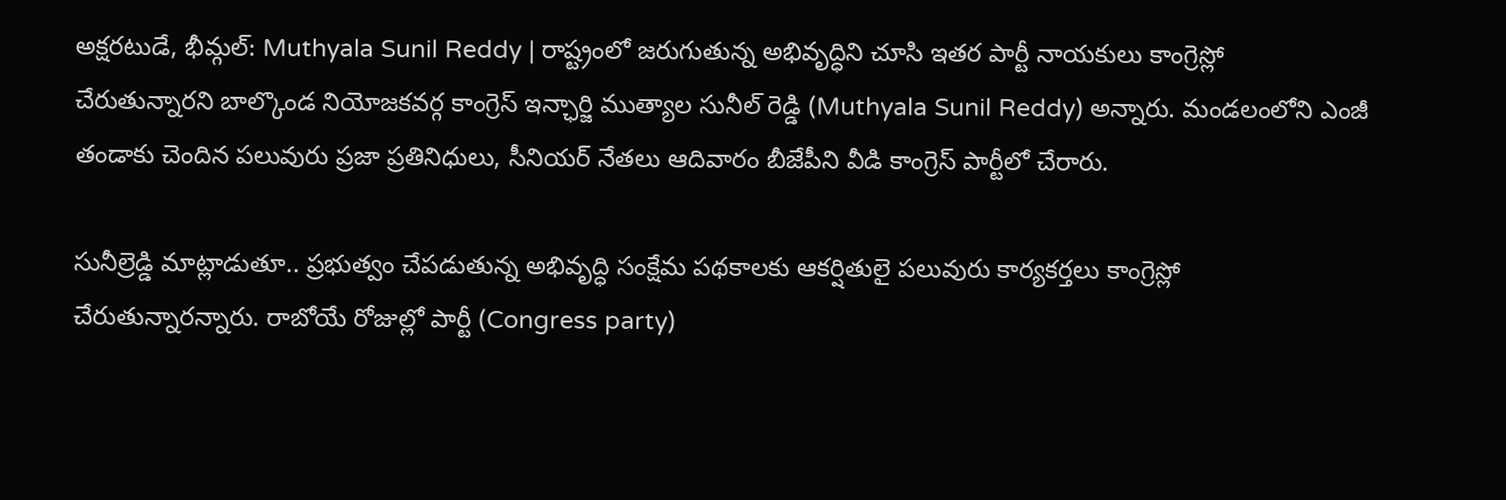అక్షరటుడే, భీమ్గల్: Muthyala Sunil Reddy | రాష్ట్రంలో జరుగుతున్న అభివృద్ధిని చూసి ఇతర పార్టీ నాయకులు కాంగ్రెస్లో చేరుతున్నారని బాల్కొండ నియోజకవర్గ కాంగ్రెస్ ఇన్ఛార్జి ముత్యాల సునీల్ రెడ్డి (Muthyala Sunil Reddy) అన్నారు. మండలంలోని ఎంజీ తండాకు చెందిన పలువురు ప్రజా ప్రతినిధులు, సీనియర్ నేతలు ఆదివారం బీజేపీని వీడి కాంగ్రెస్ పార్టీలో చేరారు.

సునీల్రెడ్డి మాట్లాడుతూ.. ప్రభుత్వం చేపడుతున్న అభివృద్ధి సంక్షేమ పథకాలకు ఆకర్షితులై పలువురు కార్యకర్తలు కాంగ్రెస్లో చేరుతున్నారన్నారు. రాబోయే రోజుల్లో పార్టీ (Congress party)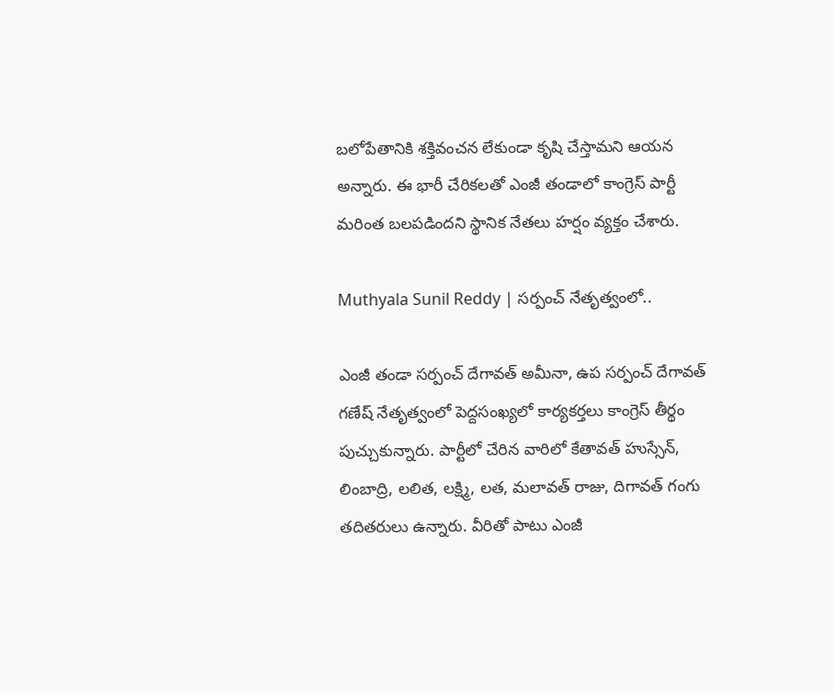బలోపేతానికి శక్తివంచన లేకుండా కృషి చేస్తామని ఆయన అన్నారు. ఈ భారీ చేరికలతో ఎంజీ తండాలో కాంగ్రెస్ పార్టీ మరింత బలపడిందని స్థానిక నేతలు హర్షం వ్యక్తం చేశారు.

Muthyala Sunil Reddy | సర్పంచ్ నేతృత్వంలో..

ఎంజీ తండా సర్పంచ్ దేగావత్ అమీనా, ఉప సర్పంచ్ దేగావత్ గణేష్ నేతృత్వంలో పెద్దసంఖ్యలో కార్యకర్తలు కాంగ్రెస్ తీర్థం పుచ్చుకున్నారు. పార్టీలో చేరిన వారిలో కేతావత్ హుస్సేన్, లింబాద్రి, లలిత, లక్ష్మి, లత, మలావత్ రాజు, దిగావత్ గంగు తదితరులు ఉన్నారు. వీరితో పాటు ఎంజీ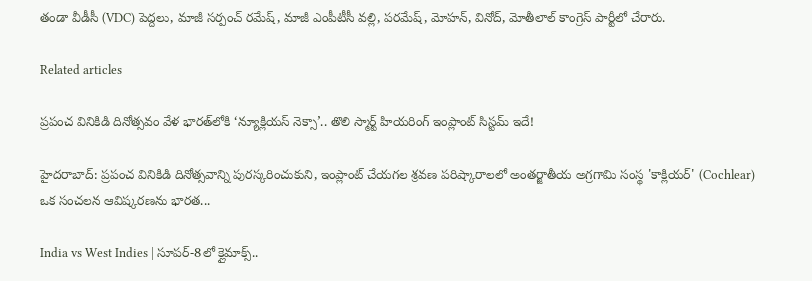తండా వీడీసీ (VDC) పెద్దలు, మాజీ సర్పంచ్ రమేష్, మాజీ ఎంపీటీసీ వల్లి, పరమేష్, మోహన్, వినోద్, మోతీలాల్ కాంగ్రెస్ పార్టీలో చేరారు.

Related articles

ప్రపంచ వినికిడి దినోత్సవం వేళ భారత్‌లోకి ‘న్యూక్లియస్ నెక్సా’.. తొలి స్మార్ట్ హియరింగ్ ఇంప్లాంట్ సిస్టమ్ ఇదే!

హైదరాబాద్: ప్రపంచ వినికిడి దినోత్సవాన్ని పురస్కరించుకుని, ఇంప్లాంట్ చేయగల శ్రవణ పరిష్కారాలలో అంతర్జాతీయ అగ్రగామి సంస్థ 'కాక్లియర్' (Cochlear) ఒక సంచలన ఆవిష్కరణను భారత...

India vs West Indies | సూపర్-8లో క్లైమాక్స్..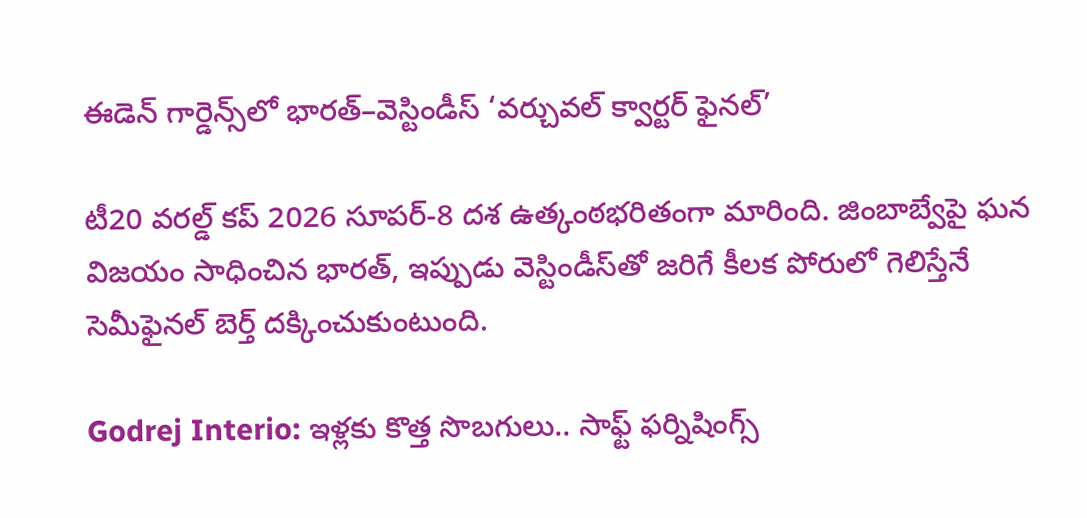ఈడెన్ గార్డెన్స్‌లో భారత్–వెస్టిండీస్ ‘వర్చువల్ క్వార్టర్ ఫైనల్’

టీ20 వరల్డ్ కప్ 2026 సూపర్-8 దశ ఉత్కంఠభరితంగా మారింది. జింబాబ్వేపై ఘన విజయం సాధించిన భారత్, ఇప్పుడు వెస్టిండీస్‌తో జరిగే కీలక పోరులో గెలిస్తేనే సెమీఫైనల్ బెర్త్ దక్కించుకుంటుంది.

Godrej Interio: ఇళ్లకు కొత్త సొబగులు.. సాఫ్ట్ ఫర్నిషింగ్స్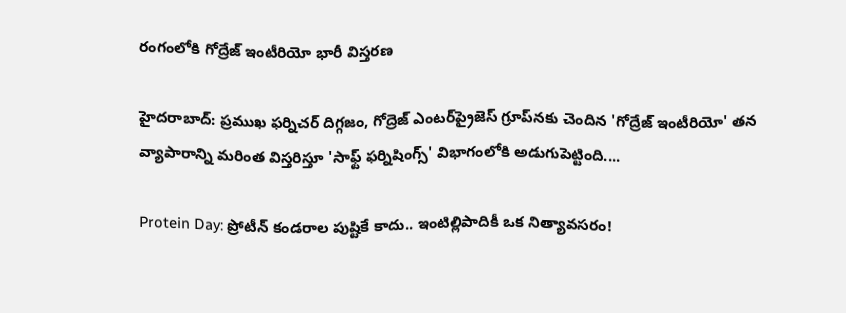రంగంలోకి గోద్రేజ్ ఇంటీరియో భారీ విస్తరణ

హైదరాబాద్: ప్రముఖ ఫర్నిచర్ దిగ్గజం, గోద్రెజ్ ఎంటర్‌ప్రైజెస్ గ్రూప్‌నకు చెందిన 'గోద్రేజ్ ఇంటీరియో' తన వ్యాపారాన్ని మరింత విస్తరిస్తూ 'సాఫ్ట్ ఫర్నిషింగ్స్' విభాగంలోకి అడుగుపెట్టింది....

Protein Day: ప్రోటీన్ కండరాల పుష్టికే కాదు.. ఇంటిల్లిపాదికీ ఒక నిత్యావసరం!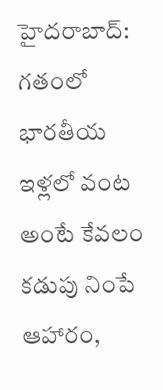హైదరాబాద్: గతంలో భారతీయ ఇళ్లలో వంట అంటే కేవలం కడుపు నింపే ఆహారం,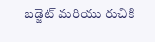బడ్జెట్ మరియు రుచికి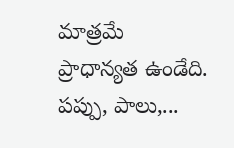మాత్రమే ప్రాధాన్యత ఉండేది. పప్పు, పాలు,...